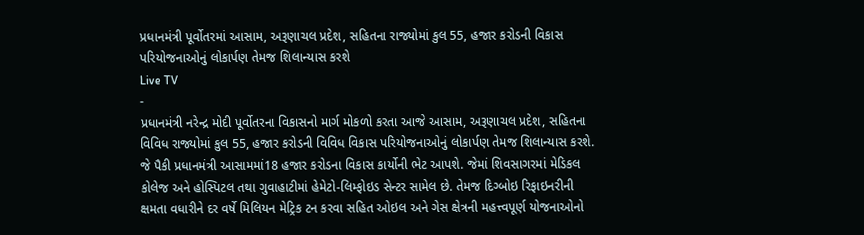પ્રધાનમંત્રી પૂર્વોતરમાં આસામ, અરૂણાચલ પ્રદેશ, સહિતના રાજ્યોમાં કુલ 55, હજાર કરોડની વિકાસ પરિયોજનાઓનું લોકાર્પણ તેમજ શિલાન્યાસ કરશે
Live TV
-
પ્રધાનમંત્રી નરેન્દ્ર મોદી પૂર્વોતરના વિકાસનો માર્ગ મોકળો કરતા આજે આસામ, અરૂણાચલ પ્રદેશ, સહિતના વિવિધ રાજ્યોમાં કુલ 55, હજાર કરોડની વિવિધ વિકાસ પરિયોજનાઓનું લોકાર્પણ તેમજ શિલાન્યાસ કરશે. જે પૈકી પ્રધાનમંત્રી આસામમાં18 હજાર કરોડના વિકાસ કાર્યોની ભેટ આપશે. જેમાં શિવસાગરમાં મેડિકલ કોલેજ અને હોસ્પિટલ તથા ગુવાહાટીમાં હેમેટો-લિમ્ફોઇડ સેન્ટર સામેલ છે. તેમજ દિગ્બોઇ રિફાઇનરીની ક્ષમતા વધારીને દર વર્ષે મિલિયન મેટ્રિક ટન કરવા સહિત ઓઇલ અને ગેસ ક્ષેત્રની મહત્ત્વપૂર્ણ યોજનાઓનો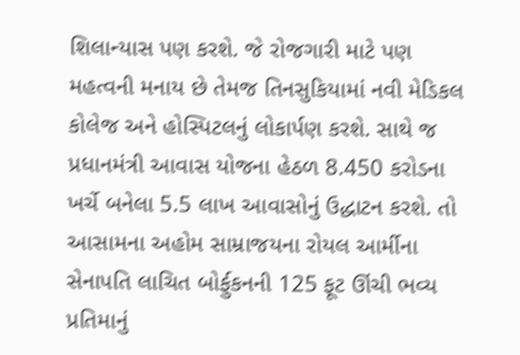શિલાન્યાસ પણ કરશે. જે રોજગારી માટે પણ મહત્વની મનાય છે તેમજ તિનસુકિયામાં નવી મેડિકલ કોલેજ અને હોસ્પિટલનું લોકાર્પણ કરશે. સાથે જ પ્રધાનમંત્રી આવાસ યોજના હેઠળ 8.450 કરોડના ખર્ચે બનેલા 5.5 લાખ આવાસોનું ઉદ્ધાટન કરશે. તો આસામના અહોમ સામ્રાજયના રોયલ આર્મીના સેનાપતિ લાચિત બોર્ફુકનની 125 ફૂટ ઊંચી ભવ્ય પ્રતિમાનું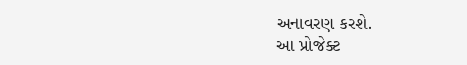અનાવરણ કરશે.
આ પ્રોજેક્ટ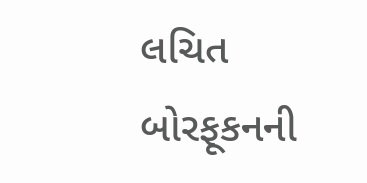લચિત બોરફૂકનની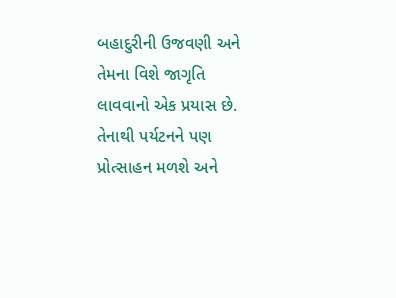બહાદુરીની ઉજવણી અને તેમના વિશે જાગૃતિ લાવવાનો એક પ્રયાસ છે. તેનાથી પર્યટનને પણ પ્રોત્સાહન મળશે અને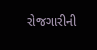રોજગારીની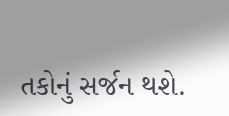તકોનું સર્જન થશે.